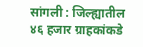सांगली : जिल्ह्यातील ४६ हजार ग्राहकांकडे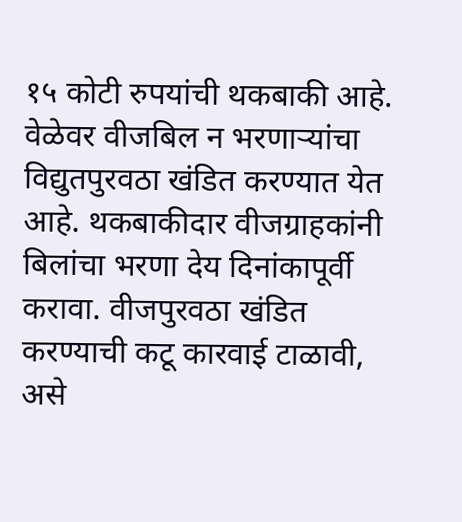१५ कोटी रुपयांची थकबाकी आहे. वेळेवर वीजबिल न भरणाऱ्यांचा विद्युतपुरवठा खंडित करण्यात येत आहे. थकबाकीदार वीजग्राहकांनी बिलांचा भरणा देय दिनांकापूर्वी करावा. वीजपुरवठा खंडित करण्याची कटू कारवाई टाळावी, असे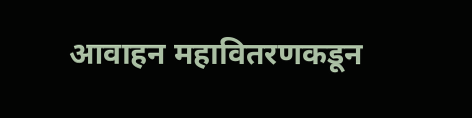आवाहन महावितरणकडून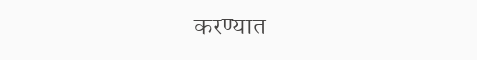करण्यात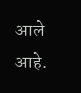आले आहे.